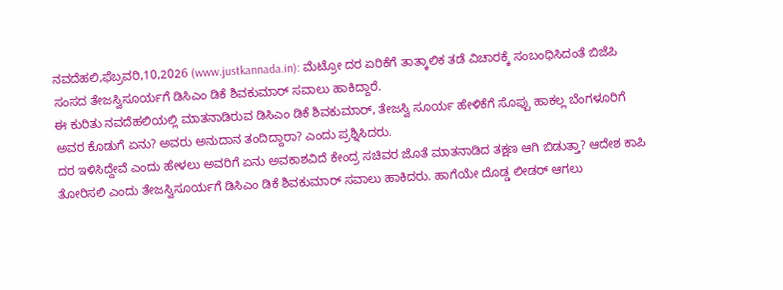ನವದೆಹಲಿ,ಫೆಬ್ರವರಿ,10,2026 (www.justkannada.in): ಮೆಟ್ರೋ ದರ ಏರಿಕೆಗೆ ತಾತ್ಕಾಲಿಕ ತಡೆ ವಿಚಾರಕ್ಕೆ ಸಂಬಂಧಿಸಿದಂತೆ ಬಿಜೆಪಿ ಸಂಸದ ತೇಜಸ್ವಿಸೂರ್ಯಗೆ ಡಿಸಿಎಂ ಡಿಕೆ ಶಿವಕುಮಾರ್ ಸವಾಲು ಹಾಕಿದ್ದಾರೆ.
ಈ ಕುರಿತು ನವದೆಹಲಿಯಲ್ಲಿ ಮಾತನಾಡಿರುವ ಡಿಸಿಎಂ ಡಿಕೆ ಶಿವಕುಮಾರ್, ತೇಜಸ್ವಿ ಸೂರ್ಯ ಹೇಳಿಕೆಗೆ ಸೊಪ್ಪು ಹಾಕಲ್ಲ ಬೆಂಗಳೂರಿಗೆ ಅವರ ಕೊಡುಗೆ ಏನು? ಅವರು ಅನುದಾನ ತಂದಿದ್ದಾರಾ? ಎಂದು ಪ್ರಶ್ನಿಸಿದರು.
ದರ ಇಳಿಸಿದ್ದೇವೆ ಎಂದು ಹೇಳಲು ಅವರಿಗೆ ಏನು ಅವಕಾಶವಿದೆ ಕೇಂದ್ರ ಸಚಿವರ ಜೊತೆ ಮಾತನಾಡಿದ ತಕ್ಷಣ ಆಗಿ ಬಿಡುತ್ತಾ? ಆದೇಶ ಕಾಪಿ ತೋರಿಸಲಿ ಎಂದು ತೇಜಸ್ವಿಸೂರ್ಯಗೆ ಡಿಸಿಎಂ ಡಿಕೆ ಶಿವಕುಮಾರ್ ಸವಾಲು ಹಾಕಿದರು. ಹಾಗೆಯೇ ದೊಡ್ಡ ಲೀಡರ್ ಆಗಲು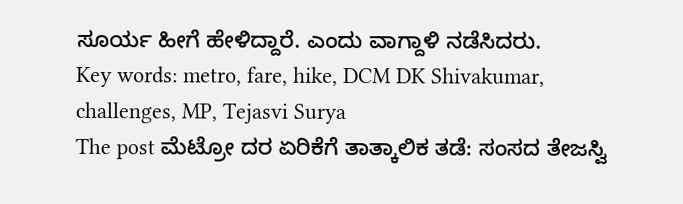ಸೂರ್ಯ ಹೀಗೆ ಹೇಳಿದ್ದಾರೆ. ಎಂದು ವಾಗ್ದಾಳಿ ನಡೆಸಿದರು.
Key words: metro, fare, hike, DCM DK Shivakumar, challenges, MP, Tejasvi Surya
The post ಮೆಟ್ರೋ ದರ ಏರಿಕೆಗೆ ತಾತ್ಕಾಲಿಕ ತಡೆ: ಸಂಸದ ತೇಜಸ್ವಿ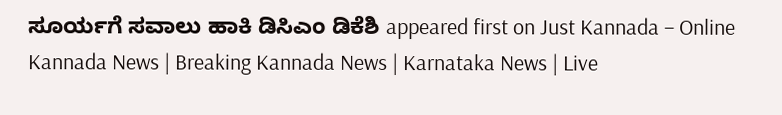ಸೂರ್ಯಗೆ ಸವಾಲು ಹಾಕಿ ಡಿಸಿಎಂ ಡಿಕೆಶಿ appeared first on Just Kannada – Online Kannada News | Breaking Kannada News | Karnataka News | Live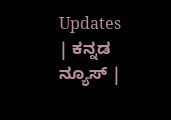Updates | ಕನ್ನಡ ನ್ಯೂಸ್ |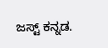ಜಸ್ಟ್ ಕನ್ನಡ.